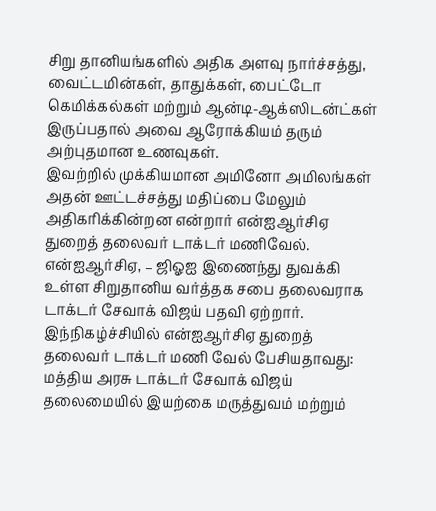சிறு தானியங்களில் அதிக அளவு நார்ச்சத்து, வைட்டமின்கள், தாதுக்கள், பைட்டோ கெமிக்கல்கள் மற்றும் ஆன்டி-ஆக்ஸிடன்ட்கள் இருப்பதால் அவை ஆரோக்கியம் தரும் அற்புதமான உணவுகள்.
இவற்றில் முக்கியமான அமினோ அமிலங்கள் அதன் ஊட்டச்சத்து மதிப்பை மேலும் அதிகரிக்கின்றன என்றார் என்ஐஆர்சிஏ துறைத் தலைவர் டாக்டர் மணிவேல்.
என்ஐஆர்சிஏ, – ஜிஓஐ இணைந்து துவக்கி உள்ள சிறுதானிய வர்த்தக சபை தலைவராக டாக்டர் சேவாக் விஜய் பதவி ஏற்றார்.
இந்நிகழ்ச்சியில் என்ஐஆர்சிஏ துறைத் தலைவர் டாக்டர் மணி வேல் பேசியதாவது:
மத்திய அரசு டாக்டர் சேவாக் விஜய் தலைமையில் இயற்கை மருத்துவம் மற்றும்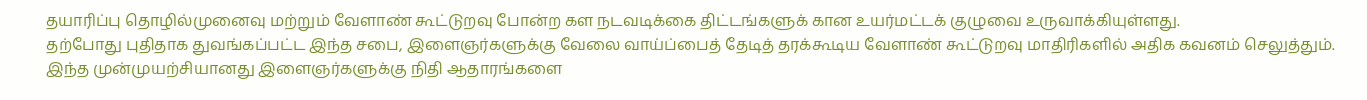தயாரிப்பு தொழில்முனைவு மற்றும் வேளாண் கூட்டுறவு போன்ற கள நடவடிக்கை திட்டங்களுக் கான உயர்மட்டக் குழுவை உருவாக்கியுள்ளது.
தற்போது புதிதாக துவங்கப்பட்ட இந்த சபை, இளைஞர்களுக்கு வேலை வாய்ப்பைத் தேடித் தரக்கூடிய வேளாண் கூட்டுறவு மாதிரிகளில் அதிக கவனம் செலுத்தும்.
இந்த முன்முயற்சியானது இளைஞர்களுக்கு நிதி ஆதாரங்களை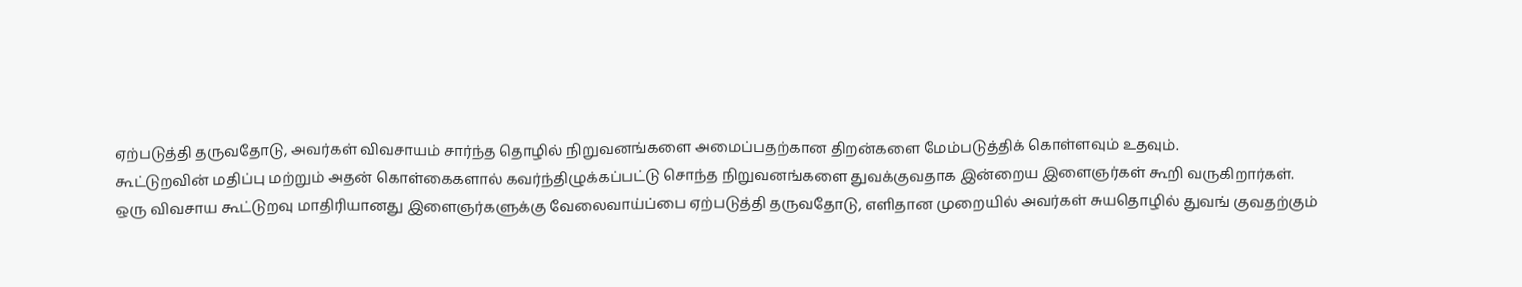ஏற்படுத்தி தருவதோடு, அவர்கள் விவசாயம் சார்ந்த தொழில் நிறுவனங்களை அமைப்பதற்கான திறன்களை மேம்படுத்திக் கொள்ளவும் உதவும்.
கூட்டுறவின் மதிப்பு மற்றும் அதன் கொள்கைகளால் கவர்ந்திழுக்கப்பட்டு சொந்த நிறுவனங்களை துவக்குவதாக இன்றைய இளைஞர்கள் கூறி வருகிறார்கள்.
ஒரு விவசாய கூட்டுறவு மாதிரியானது இளைஞர்களுக்கு வேலைவாய்ப்பை ஏற்படுத்தி தருவதோடு, எளிதான முறையில் அவர்கள் சுயதொழில் துவங் குவதற்கும்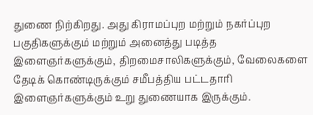துணை நிற்கிறது. அது கிராமப்புற மற்றும் நகர்ப்புற பகுதிகளுக்கும் மற்றும் அனைத்து படித்த இளைஞர்களுக்கும், திறமைசாலிகளுக்கும், வேலைகளை தேடிக் கொண்டிருக்கும் சமீபத்திய பட்டதாரி இளைஞர்களுக்கும் உறு துணையாக இருக்கும்.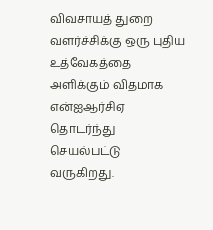விவசாயத் துறை வளர்ச்சிக்கு ஒரு புதிய உத்வேகத்தை அளிக்கும் விதமாக என்ஐஆர்சிஏ தொடர்ந்து செயல்பட்டு வருகிறது.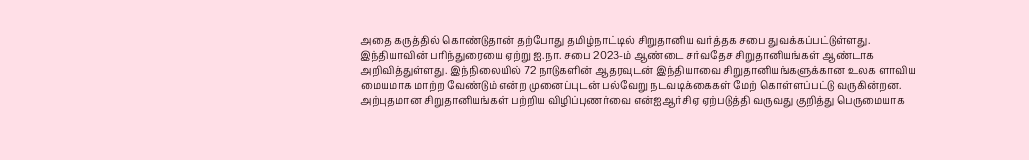அதை கருத்தில் கொண்டுதான் தற்போது தமிழ்நாட்டில் சிறுதானிய வர்த்தக சபை துவக்கப்பட்டுள்ளது.
இந்தியாவின் பரிந்துரையை ஏற்று ஐ.நா. சபை 2023-ம் ஆண்டை சர்வதேச சிறுதானியங்கள் ஆண்டாக அறிவித்துள்ளது. இந்நிலையில் 72 நாடுகளின் ஆதரவுடன் இந்தியாவை சிறுதானியங்களுக்கான உலக ளாவிய மையமாக மாற்ற வேண்டும் என்ற முனைப்புடன் பல்வேறு நடவடிக்கைகள் மேற் கொள்ளப்பட்டு வருகின்றன.
அற்புதமான சிறுதானியங்கள் பற்றிய விழிப்புணர்வை என்ஐஆர்சிஏ ஏற்படுத்தி வருவது குறித்து பெருமையாக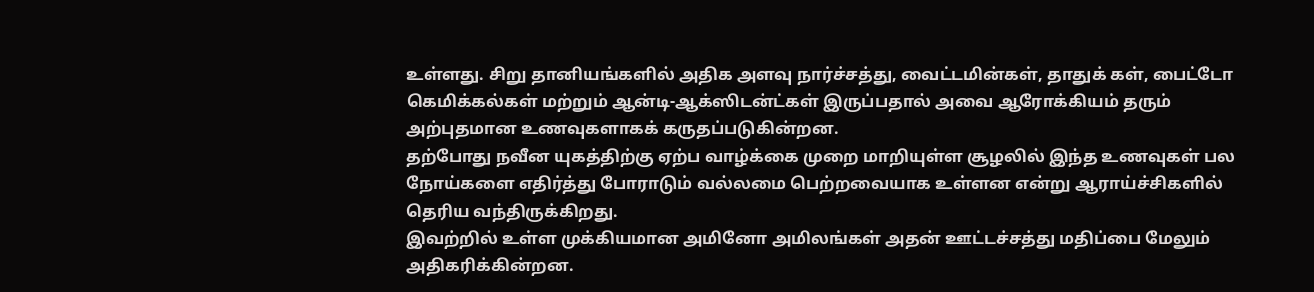உள்ளது. சிறு தானியங்களில் அதிக அளவு நார்ச்சத்து, வைட்டமின்கள், தாதுக் கள், பைட்டோ கெமிக்கல்கள் மற்றும் ஆன்டி-ஆக்ஸிடன்ட்கள் இருப்பதால் அவை ஆரோக்கியம் தரும் அற்புதமான உணவுகளாகக் கருதப்படுகின்றன.
தற்போது நவீன யுகத்திற்கு ஏற்ப வாழ்க்கை முறை மாறியுள்ள சூழலில் இந்த உணவுகள் பல நோய்களை எதிர்த்து போராடும் வல்லமை பெற்றவையாக உள்ளன என்று ஆராய்ச்சிகளில் தெரிய வந்திருக்கிறது.
இவற்றில் உள்ள முக்கியமான அமினோ அமிலங்கள் அதன் ஊட்டச்சத்து மதிப்பை மேலும் அதிகரிக்கின்றன.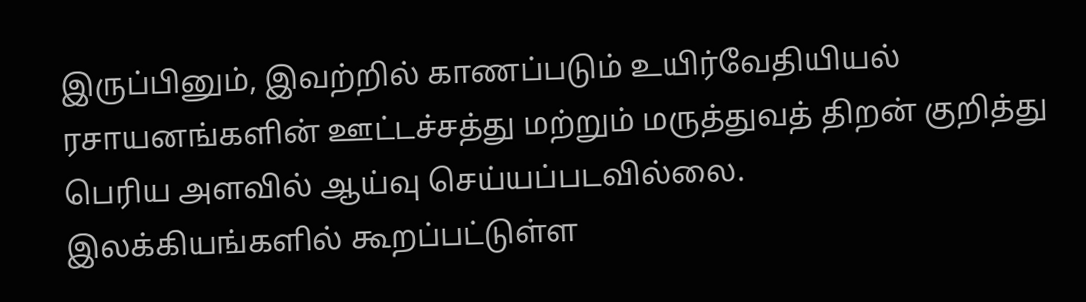இருப்பினும், இவற்றில் காணப்படும் உயிர்வேதியியல் ரசாயனங்களின் ஊட்டச்சத்து மற்றும் மருத்துவத் திறன் குறித்து பெரிய அளவில் ஆய்வு செய்யப்படவில்லை.
இலக்கியங்களில் கூறப்பட்டுள்ள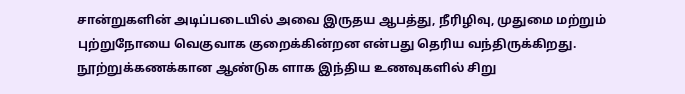சான்றுகளின் அடிப்படையில் அவை இருதய ஆபத்து, நீரிழிவு, முதுமை மற்றும் புற்றுநோயை வெகுவாக குறைக்கின்றன என்பது தெரிய வந்திருக்கிறது.
நூற்றுக்கணக்கான ஆண்டுக ளாக இந்திய உணவுகளில் சிறு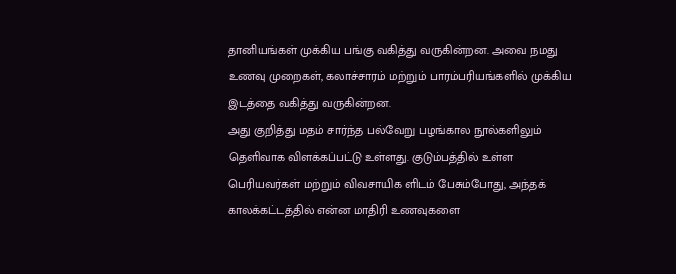தானியங்கள் முக்கிய பங்கு வகித்து வருகின்றன. அவை நமது உணவு முறைகள், கலாச்சாரம் மற்றும் பாரம்பரியங்களில் முக்கிய இடத்தை வகித்து வருகின்றன.
அது குறித்து மதம் சார்ந்த பல்வேறு பழங்கால நூல்களிலும் தெளிவாக விளக்கப்பட்டு உள்ளது. குடும்பத்தில் உள்ள பெரியவர்கள் மற்றும் விவசாயிக ளிடம் பேசும்போது, அந்தக் காலக்கட்டத்தில் என்ன மாதிரி உணவுகளை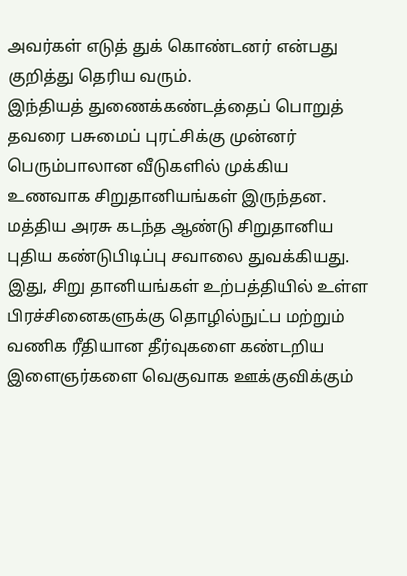அவர்கள் எடுத் துக் கொண்டனர் என்பது குறித்து தெரிய வரும்.
இந்தியத் துணைக்கண்டத்தைப் பொறுத் தவரை பசுமைப் புரட்சிக்கு முன்னர் பெரும்பாலான வீடுகளில் முக்கிய உணவாக சிறுதானியங்கள் இருந்தன. மத்திய அரசு கடந்த ஆண்டு சிறுதானிய புதிய கண்டுபிடிப்பு சவாலை துவக்கியது.
இது, சிறு தானியங்கள் உற்பத்தியில் உள்ள பிரச்சினைகளுக்கு தொழில்நுட்ப மற்றும் வணிக ரீதியான தீர்வுகளை கண்டறிய இளைஞர்களை வெகுவாக ஊக்குவிக்கும்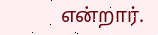என்றார்.